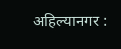अहिल्यानगर :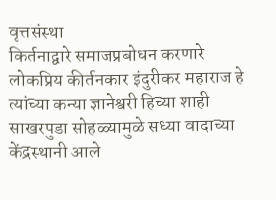वृत्तसंस्था
किर्तनाद्वारे समाजप्रबोधन करणारे लोकप्रिय कीर्तनकार इंदुरीकर महाराज हे त्यांच्या कन्या ज्ञानेश्वरी हिच्या शाही साखरपुडा सोहळ्यामुळे सध्या वादाच्या केंद्रस्थानी आले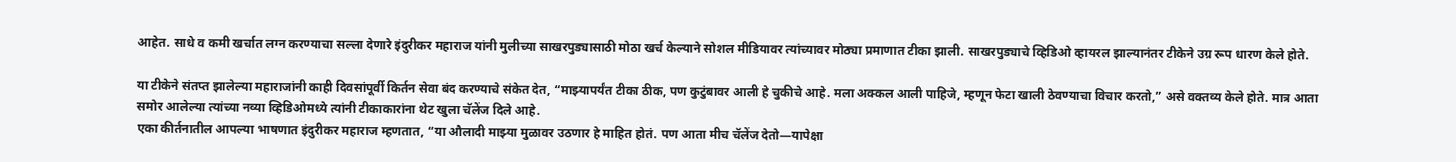आहेत. साधे व कमी खर्चात लग्न करण्याचा सल्ला देणारे इंदुरीकर महाराज यांनी मुलीच्या साखरपुड्यासाठी मोठा खर्च केल्याने सोशल मीडियावर त्यांच्यावर मोठ्या प्रमाणात टीका झाली. साखरपुड्याचे व्हिडिओ व्हायरल झाल्यानंतर टीकेने उग्र रूप धारण केले होते.

या टीकेने संतप्त झालेल्या महाराजांनी काही दिवसांपूर्वी किर्तन सेवा बंद करण्याचे संकेत देत, “माझ्यापर्यंत टीका ठीक, पण कुटुंबावर आली हे चुकीचे आहे. मला अक्कल आली पाहिजे, म्हणून फेटा खाली ठेवण्याचा विचार करतो,” असे वक्तव्य केले होते. मात्र आता समोर आलेल्या त्यांच्या नव्या व्हिडिओमध्ये त्यांनी टीकाकारांना थेट खुला चॅलेंज दिले आहे.
एका कीर्तनातील आपल्या भाषणात इंदुरीकर महाराज म्हणतात, “या औलादी माझ्या मुळावर उठणार हे माहित होतं. पण आता मीच चॅलेंज देतो—यापेक्षा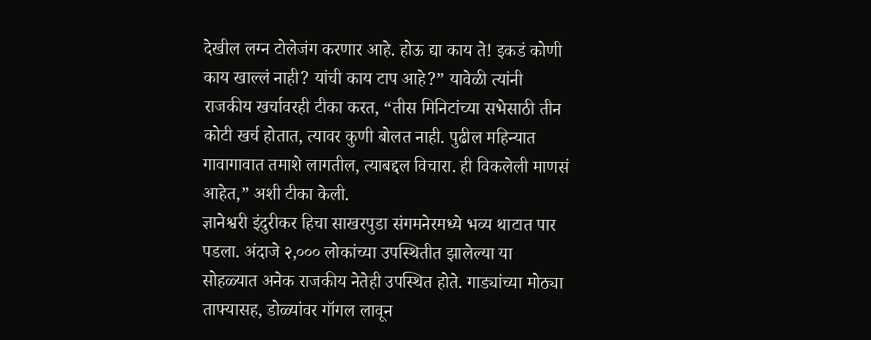देखील लग्न टोलेजंग करणार आहे. होऊ द्या काय ते! इकडं कोणी काय खाल्लं नाही? यांची काय टाप आहे?” यावेळी त्यांनी राजकीय खर्चावरही टीका करत, “तीस मिनिटांच्या सभेसाठी तीन कोटी खर्च होतात, त्यावर कुणी बोलत नाही. पुढील महिन्यात गावागावात तमाशे लागतील, त्याबद्दल विचारा. ही विकलेली माणसं आहेत,” अशी टीका केली.
ज्ञानेश्वरी इंदुरीकर हिचा साखरपुडा संगमनेरमध्ये भव्य थाटात पार पडला. अंदाजे २,००० लोकांच्या उपस्थितीत झालेल्या या सोहळ्यात अनेक राजकीय नेतेही उपस्थित होते. गाड्यांच्या मोठ्या ताफ्यासह, डोळ्यांवर गॉगल लावून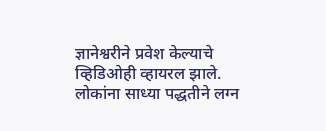ज्ञानेश्वरीने प्रवेश केल्याचे व्हिडिओही व्हायरल झाले.
लोकांना साध्या पद्धतीने लग्न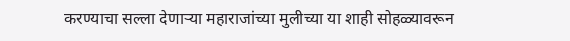करण्याचा सल्ला देणाऱ्या महाराजांच्या मुलीच्या या शाही सोहळ्यावरून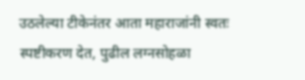उठलेल्या टीकेनंतर आता महाराजांनी स्वतः स्पष्टीकरण देत, पुढील लग्नसोहळा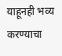याहूनही भव्य करण्याचा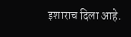इशाराच दिला आहे.